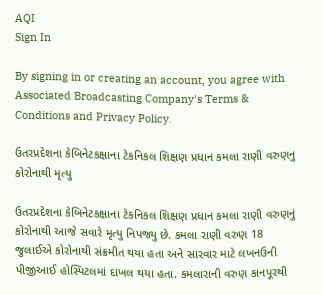AQI
Sign In

By signing in or creating an account, you agree with Associated Broadcasting Company's Terms & Conditions and Privacy Policy.

ઉતરપ્રદેશના કેબિનેટકક્ષાના ટેકનિકલ શિક્ષણ પ્રધાન કમલા રાણી વરુણનુ કોરોનાથી મૃત્યુ

ઉતરપ્રદેશના કેબિનેટકક્ષાના ટેકનિકલ શિક્ષણ પ્રધાન કમલા રાણી વરુણનું કોરોનાથી આજે સવારે મૃત્યુ નિપજ્યુ છે. કમલા રાણી વરુણ 18 જુલાઈએ કોરોનાથી સંક્રમીત થયા હતા અને સારવાર માટે લખનઉની પીજીઆઈ હોસ્પિટલમાં દાખલ થયા હતા. કમલારાની વરુણ કાનપૂરથી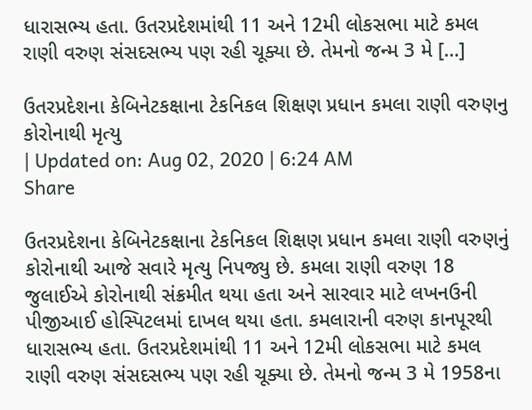ધારાસભ્ય હતા. ઉતરપ્રદેશમાંથી 11 અને 12મી લોકસભા માટે કમલ રાણી વરુણ સંસદસભ્ય પણ રહી ચૂક્યા છે. તેમનો જન્મ 3 મે […]

ઉતરપ્રદેશના કેબિનેટકક્ષાના ટેકનિકલ શિક્ષણ પ્રધાન કમલા રાણી વરુણનુ કોરોનાથી મૃત્યુ
| Updated on: Aug 02, 2020 | 6:24 AM
Share

ઉતરપ્રદેશના કેબિનેટકક્ષાના ટેકનિકલ શિક્ષણ પ્રધાન કમલા રાણી વરુણનું કોરોનાથી આજે સવારે મૃત્યુ નિપજ્યુ છે. કમલા રાણી વરુણ 18 જુલાઈએ કોરોનાથી સંક્રમીત થયા હતા અને સારવાર માટે લખનઉની પીજીઆઈ હોસ્પિટલમાં દાખલ થયા હતા. કમલારાની વરુણ કાનપૂરથી ધારાસભ્ય હતા. ઉતરપ્રદેશમાંથી 11 અને 12મી લોકસભા માટે કમલ રાણી વરુણ સંસદસભ્ય પણ રહી ચૂક્યા છે. તેમનો જન્મ 3 મે 1958ના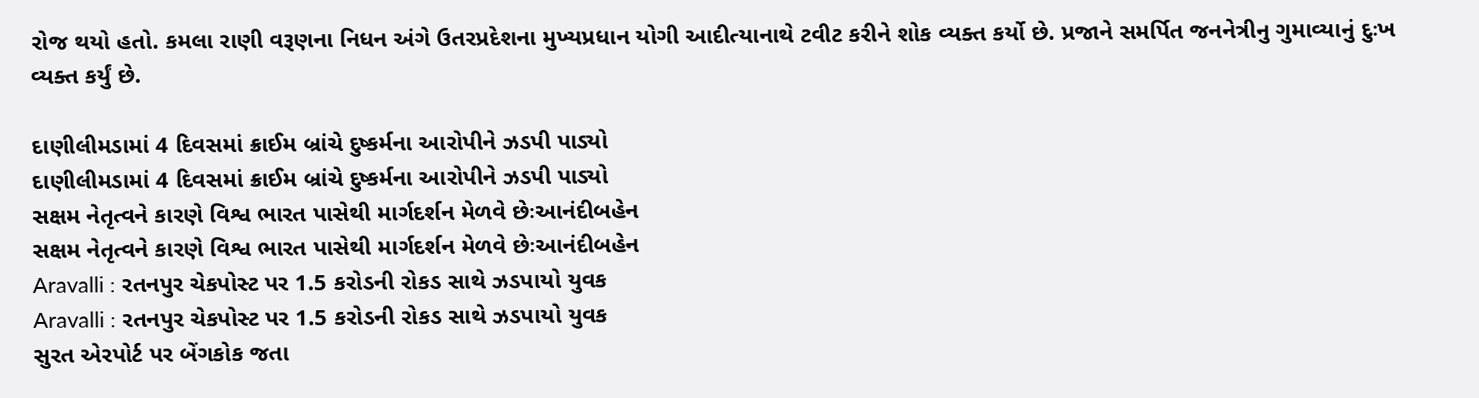રોજ થયો હતો. કમલા રાણી વરૂણના નિધન અંગે ઉતરપ્રદેશના મુખ્યપ્રધાન યોગી આદીત્યાનાથે ટવીટ કરીને શોક વ્યક્ત કર્યો છે. પ્રજાને સમર્પિત જનનેત્રીનુ ગુમાવ્યાનું દુઃખ વ્યક્ત કર્યું છે.

દાણીલીમડામાં 4 દિવસમાં ક્રાઈમ બ્રાંચે દુષ્કર્મના આરોપીને ઝડપી પાડ્યો
દાણીલીમડામાં 4 દિવસમાં ક્રાઈમ બ્રાંચે દુષ્કર્મના આરોપીને ઝડપી પાડ્યો
સક્ષમ નેતૃત્વને કારણે વિશ્વ ભારત પાસેથી માર્ગદર્શન મેળવે છેઃઆનંદીબહેન
સક્ષમ નેતૃત્વને કારણે વિશ્વ ભારત પાસેથી માર્ગદર્શન મેળવે છેઃઆનંદીબહેન
Aravalli : રતનપુર ચેકપોસ્ટ પર 1.5 કરોડની રોકડ સાથે ઝડપાયો યુવક
Aravalli : રતનપુર ચેકપોસ્ટ પર 1.5 કરોડની રોકડ સાથે ઝડપાયો યુવક
સુરત એરપોર્ટ પર બેંગકોક જતા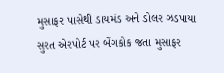મુસાફર પાસેથી ડાયમંડ અને ડોલર ઝડપાયા
સુરત એરપોર્ટ પર બેંગકોક જતા મુસાફર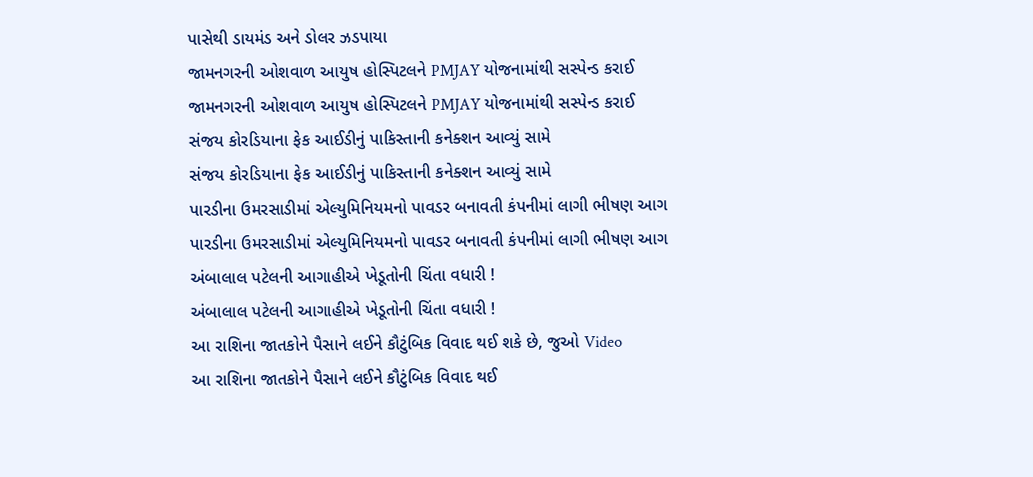પાસેથી ડાયમંડ અને ડોલર ઝડપાયા
જામનગરની ઓશવાળ આયુષ હોસ્પિટલને PMJAY યોજનામાંથી સસ્પેન્ડ કરાઈ
જામનગરની ઓશવાળ આયુષ હોસ્પિટલને PMJAY યોજનામાંથી સસ્પેન્ડ કરાઈ
સંજય કોરડિયાના ફેક આઈડીનું પાકિસ્તાની કનેક્શન આવ્યું સામે
સંજય કોરડિયાના ફેક આઈડીનું પાકિસ્તાની કનેક્શન આવ્યું સામે
પારડીના ઉમરસાડીમાં એલ્યુમિનિયમનો પાવડર બનાવતી કંપનીમાં લાગી ભીષણ આગ
પારડીના ઉમરસાડીમાં એલ્યુમિનિયમનો પાવડર બનાવતી કંપનીમાં લાગી ભીષણ આગ
અંબાલાલ પટેલની આગાહીએ ખેડૂતોની ચિંતા વધારી !
અંબાલાલ પટેલની આગાહીએ ખેડૂતોની ચિંતા વધારી !
આ રાશિના જાતકોને પૈસાને લઈને કૌટુંબિક વિવાદ થઈ શકે છે, જુઓ Video
આ રાશિના જાતકોને પૈસાને લઈને કૌટુંબિક વિવાદ થઈ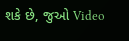શકે છે, જુઓ Video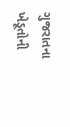ગુજરાતના ખેડૂતોની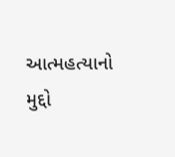આત્મહત્યાનો મુદ્દો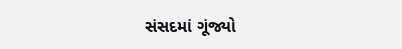સંસદમાં ગૂંજ્યો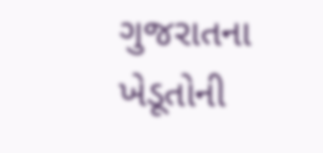ગુજરાતના ખેડૂતોની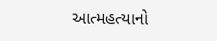આત્મહત્યાનો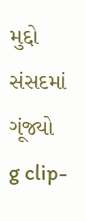મુદ્દો સંસદમાં ગૂંજ્યો
g clip-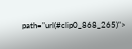path="url(#clip0_868_265)">